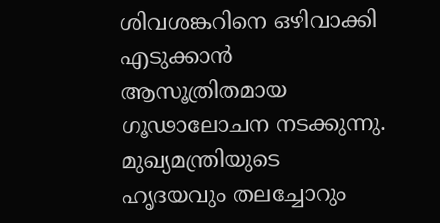ശിവശങ്കറിനെ ഒഴിവാക്കി എടുക്കാൻ ആസൂത്രിതമായ ഗൂഢാലോചന നടക്കുന്നു. മുഖ്യമന്ത്രിയുടെ ഹൃദയവും തലച്ചോറും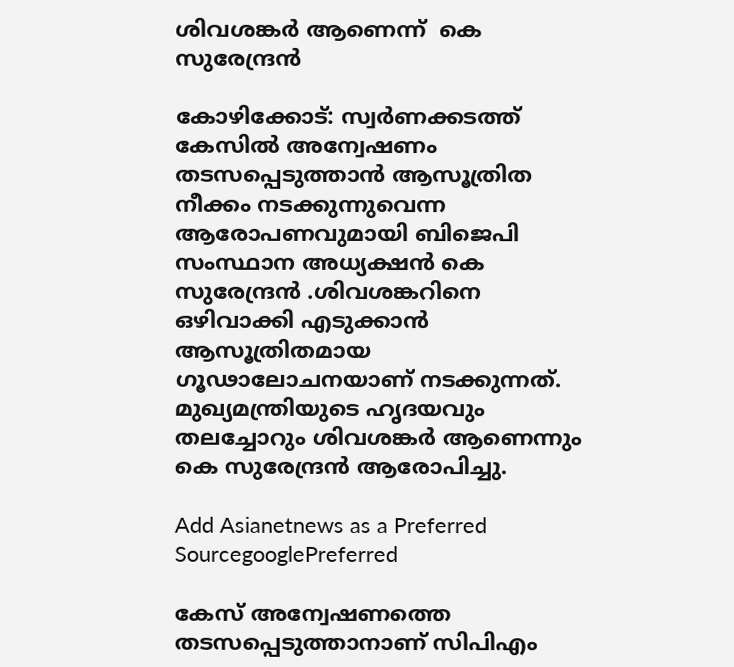ശിവശങ്കർ ആണെന്ന്  കെ സുരേന്ദ്രൻ

കോഴിക്കോട്: സ്വര്‍ണക്കടത്ത് കേസിൽ അന്വേഷണം തടസപ്പെടുത്താൻ ആസൂത്രിത നീക്കം നടക്കുന്നുവെന്ന ആരോപണവുമായി ബിജെപി സംസ്ഥാന അധ്യക്ഷൻ കെ സുരേന്ദ്രൻ .ശിവശങ്കറിനെ ഒഴിവാക്കി എടുക്കാൻ ആസൂത്രിതമായ ഗൂഢാലോചനയാണ് നടക്കുന്നത്. മുഖ്യമന്ത്രിയുടെ ഹൃദയവും തലച്ചോറും ശിവശങ്കർ ആണെന്നും കെ സുരേന്ദ്രൻ ആരോപിച്ചു.

Add Asianetnews as a Preferred SourcegooglePreferred

കേസ് അന്വേഷണത്തെ തടസപ്പെടുത്താനാണ് സിപിഎം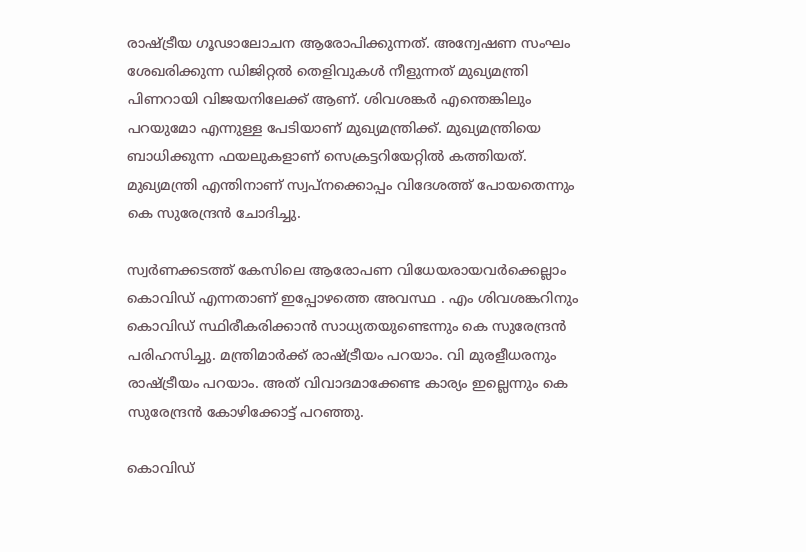രാഷ്ട്രീയ ഗൂഢാലോചന ആരോപിക്കുന്നത്. അന്വേഷണ സംഘം ശേഖരിക്കുന്ന ഡിജിറ്റൽ തെളിവുകൾ നീളുന്നത് മുഖ്യമന്ത്രി പിണറായി വിജയനിലേക്ക് ആണ്. ശിവശങ്കർ എന്തെങ്കിലും പറയുമോ എന്നുള്ള പേടിയാണ് മുഖ്യമന്ത്രിക്ക്‌. മുഖ്യമന്ത്രിയെ ബാധിക്കുന്ന ഫയലുകളാണ് സെക്രട്ടറിയേറ്റിൽ കത്തിയത്‌. മുഖ്യമന്ത്രി എന്തിനാണ് സ്വപ്നക്കൊപ്പം വിദേശത്ത് പോയതെന്നും കെ സുരേന്ദ്രൻ ചോദിച്ചു.

സ്വര്‍ണക്കടത്ത് കേസിലെ ആരോപണ വിധേയരായവര്‍ക്കെല്ലാം കൊവിഡ് എന്നതാണ് ഇപ്പോഴത്തെ അവസ്ഥ . എം ശിവശങ്കറിനും കൊവിഡ് സ്ഥിരീകരിക്കാൻ സാധ്യതയുണ്ടെന്നും കെ സുരേന്ദ്രൻ പരിഹസിച്ചു. മന്ത്രിമാർക്ക് രാഷ്ട്രീയം പറയാം. വി മുരളീധരനും രാഷ്ട്രീയം പറയാം. അത് വിവാദമാക്കേണ്ട കാര്യം ഇല്ലെന്നും കെ സുരേന്ദ്രൻ കോഴിക്കോട്ട് പറഞ്ഞു.

കൊവിഡ്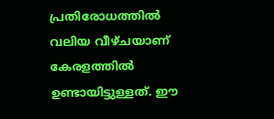പ്രതിരോധത്തിൽ വലിയ വീഴ്ചയാണ് കേരളത്തിൽ ഉണ്ടായിട്ടുള്ളത്. ഈ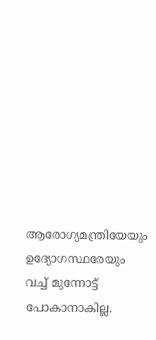ആരോഗ്യമന്ത്രിയേയും ഉദ്യോഗസ്ഥരേയും വച്ച് മുന്നോട്ട് പോകാനാകില്ല.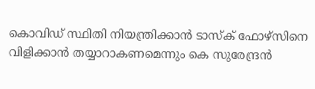കൊവിഡ് സ്ഥിതി നിയന്ത്രിക്കാൻ ടാസ്ക് ഫോഴ്സിനെ വിളിക്കാൻ തയ്യാറാകണമെന്നും കെ സുരേന്ദ്രൻ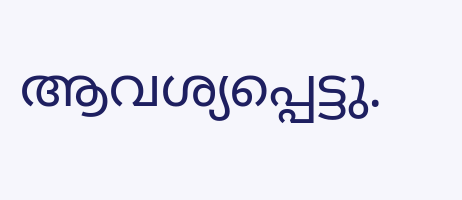ആവശ്യപ്പെട്ടു.